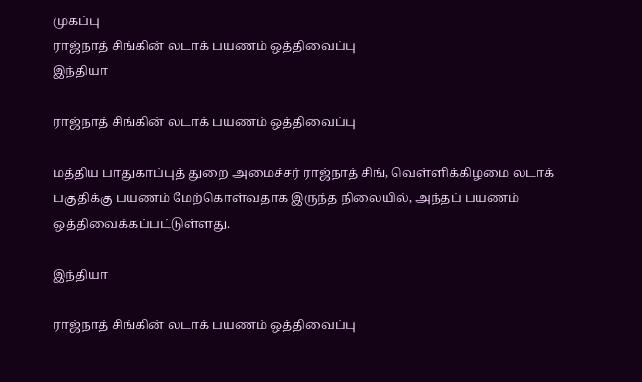முகப்பு
ராஜ்நாத் சிங்கின் லடாக் பயணம் ஒத்திவைப்பு
இந்தியா

ராஜ்நாத் சிங்கின் லடாக் பயணம் ஒத்திவைப்பு

மத்திய பாதுகாப்புத் துறை அமைச்சர் ராஜ்நாத் சிங், வெள்ளிக்கிழமை லடாக் பகுதிக்கு பயணம் மேற்கொள்வதாக இருந்த நிலையில், அந்தப் பயணம் ஒத்திவைக்கப்பட்டுள்ளது.

இந்தியா

ராஜ்நாத் சிங்கின் லடாக் பயணம் ஒத்திவைப்பு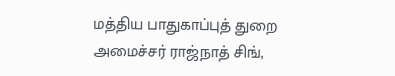மத்திய பாதுகாப்புத் துறை அமைச்சர் ராஜ்நாத் சிங்,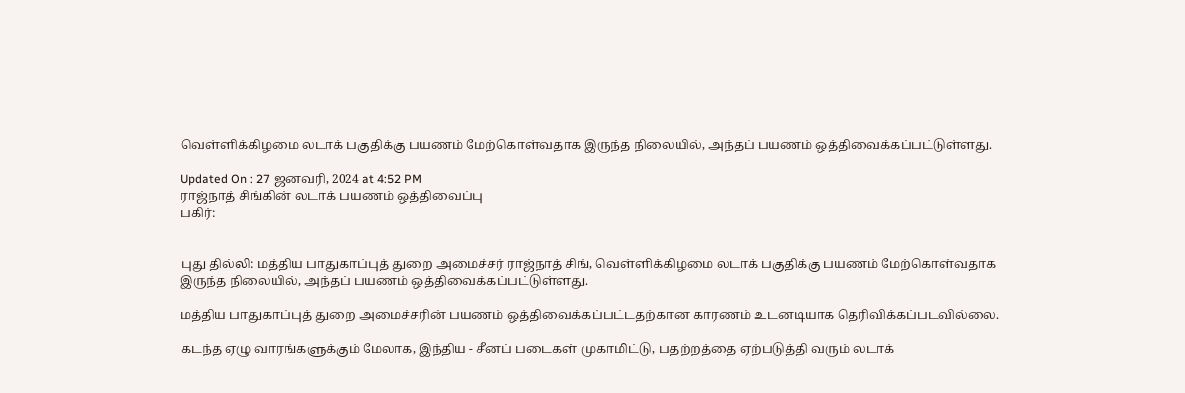வெள்ளிக்கிழமை லடாக் பகுதிக்கு பயணம் மேற்கொள்வதாக இருந்த நிலையில், அந்தப் பயணம் ஒத்திவைக்கப்பட்டுள்ளது.

Updated On : 27 ஜனவரி, 2024 at 4:52 PM
ராஜ்நாத் சிங்கின் லடாக் பயணம் ஒத்திவைப்பு
பகிர்:


புது தில்லி: மத்திய பாதுகாப்புத் துறை அமைச்சர் ராஜ்நாத் சிங், வெள்ளிக்கிழமை லடாக் பகுதிக்கு பயணம் மேற்கொள்வதாக இருந்த நிலையில், அந்தப் பயணம் ஒத்திவைக்கப்பட்டுள்ளது.

மத்திய பாதுகாப்புத் துறை அமைச்சரின் பயணம் ஒத்திவைக்கப்பட்டதற்கான காரணம் உடனடியாக தெரிவிக்கப்படவில்லை.

கடந்த ஏழு வாரங்களுக்கும் மேலாக, இந்திய - சீனப் படைகள் முகாமிட்டு, பதற்றத்தை ஏற்படுத்தி வரும் லடாக்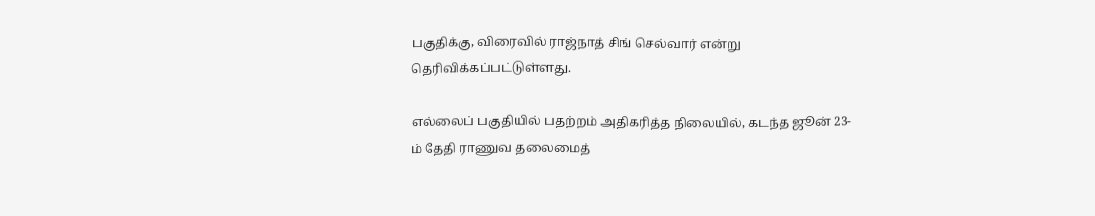பகுதிக்கு, விரைவில் ராஜ்நாத் சிங் செல்வார் என்று தெரிவிக்கப்பட்டுள்ளது.

எல்லைப் பகுதியில் பதற்றம் அதிகரித்த நிலையில், கடந்த ஜூன் 23-ம் தேதி ராணுவ தலைமைத்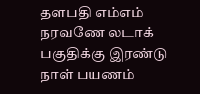தளபதி எம்எம் நரவணே லடாக் பகுதிக்கு இரண்டு நாள் பயணம்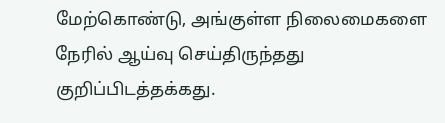மேற்கொண்டு, அங்குள்ள நிலைமைகளை நேரில் ஆய்வு செய்திருந்தது குறிப்பிடத்தக்கது.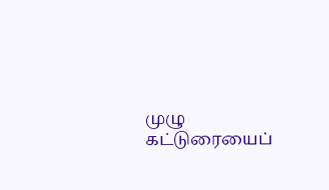முழு கட்டுரையைப்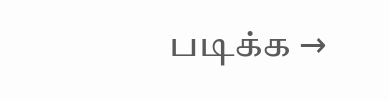படிக்க →